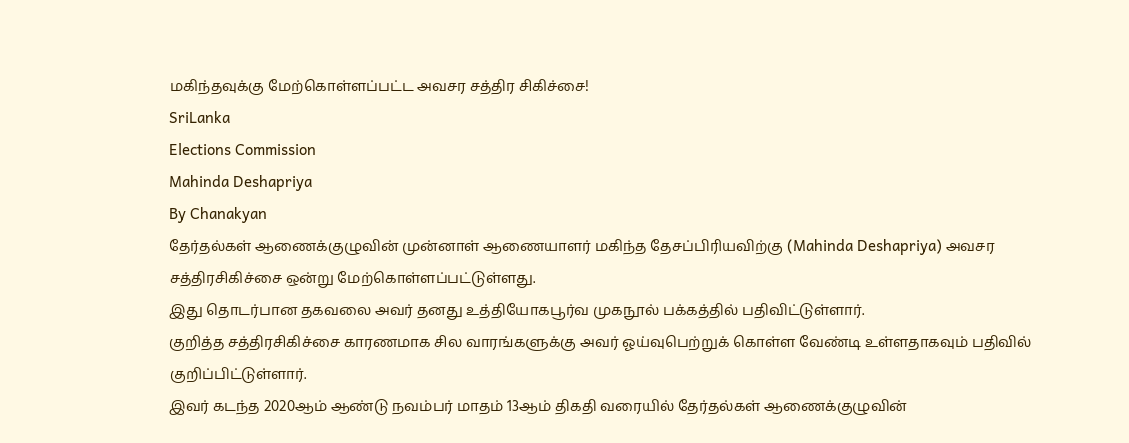மகிந்தவுக்கு மேற்கொள்ளப்பட்ட அவசர சத்திர சிகிச்சை!
SriLanka
Elections Commission
Mahinda Deshapriya
By Chanakyan
தேர்தல்கள் ஆணைக்குழுவின் முன்னாள் ஆணையாளர் மகிந்த தேசப்பிரியவிற்கு (Mahinda Deshapriya) அவசர சத்திரசிகிச்சை ஒன்று மேற்கொள்ளப்பட்டுள்ளது.
இது தொடர்பான தகவலை அவர் தனது உத்தியோகபூர்வ முகநூல் பக்கத்தில் பதிவிட்டுள்ளார்.
குறித்த சத்திரசிகிச்சை காரணமாக சில வாரங்களுக்கு அவர் ஓய்வுபெற்றுக் கொள்ள வேண்டி உள்ளதாகவும் பதிவில் குறிப்பிட்டுள்ளார்.
இவர் கடந்த 2020ஆம் ஆண்டு நவம்பர் மாதம் 13ஆம் திகதி வரையில் தேர்தல்கள் ஆணைக்குழுவின்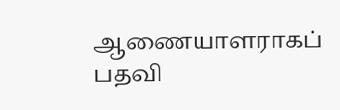ஆணையாளராகப் பதவி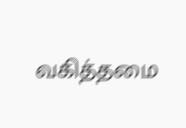வகித்தமை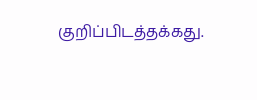குறிப்பிடத்தக்கது.